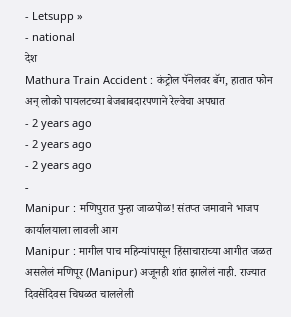- Letsupp »
- national
देश
Mathura Train Accident : कंट्रोल पॅनेलवर बॅग, हातात फोन अन् लोको पायलटच्या बेजबाबदारपणाने रेल्वेचा अपघात
- 2 years ago
- 2 years ago
- 2 years ago
-
Manipur : मणिपुरात पुन्हा जाळपोळ! संतप्त जमावाने भाजप कार्यालयाला लावली आग
Manipur : मागील पाच महिन्यांपासून हिंसाचाराच्या आगीत जळत असलेलं मणिपूर (Manipur) अजूनही शांत झालेलं नाही. राज्यात दिवसेंदिवस चिघळत चाललेली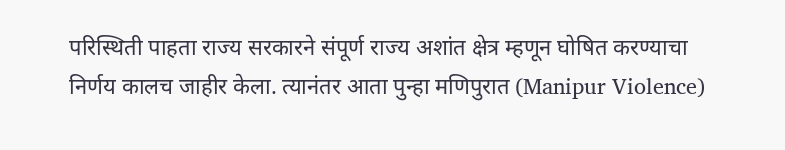परिस्थिती पाहता राज्य सरकारने संपूर्ण राज्य अशांत क्षेत्र म्हणून घोषित करण्याचा निर्णय कालच जाहीर केला. त्यानंतर आता पुन्हा मणिपुरात (Manipur Violence)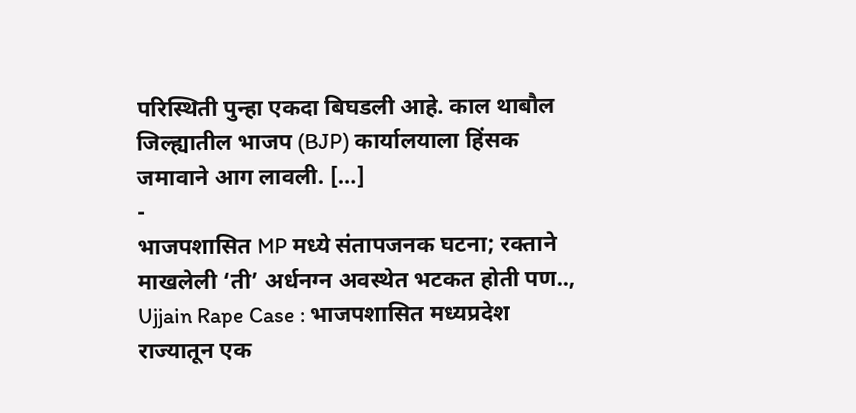परिस्थिती पुन्हा एकदा बिघडली आहे. काल थाबौल जिल्ह्यातील भाजप (BJP) कार्यालयाला हिंसक जमावाने आग लावली. […]
-
भाजपशासित MP मध्ये संतापजनक घटना; रक्ताने माखलेली ‘ती’ अर्धनग्न अवस्थेत भटकत होती पण..,
Ujjain Rape Case : भाजपशासित मध्यप्रदेश राज्यातून एक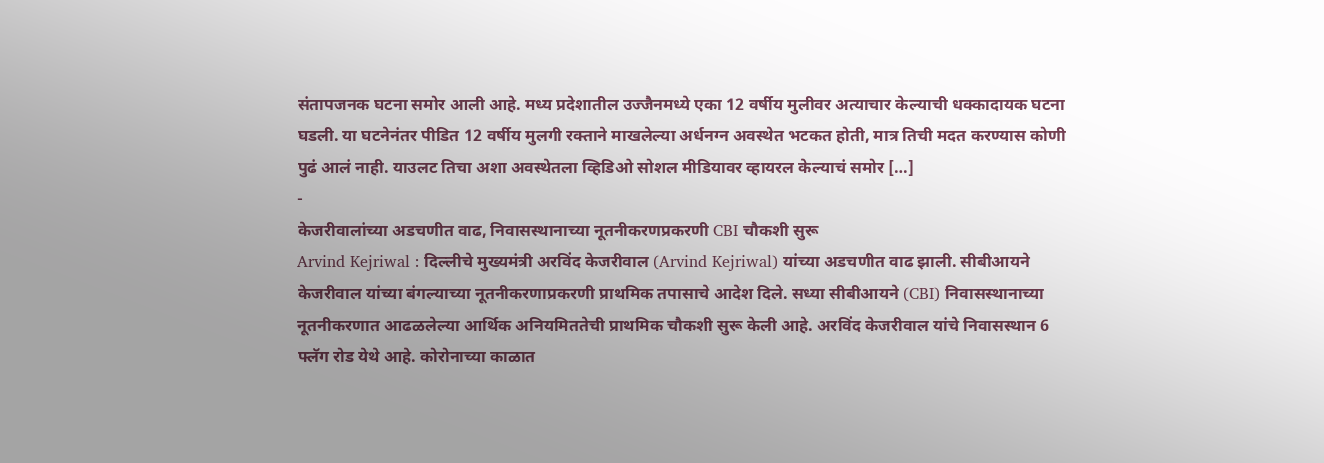संतापजनक घटना समोर आली आहे. मध्य प्रदेशातील उज्जैनमध्ये एका 12 वर्षीय मुलीवर अत्याचार केल्याची धक्कादायक घटना घडली. या घटनेनंतर पीडित 12 वर्षीय मुलगी रक्ताने माखलेल्या अर्धनग्न अवस्थेत भटकत होती, मात्र तिची मदत करण्यास कोणी पुढं आलं नाही. याउलट तिचा अशा अवस्थेतला व्हिडिओ सोशल मीडियावर व्हायरल केल्याचं समोर […]
-
केजरीवालांच्या अडचणीत वाढ, निवासस्थानाच्या नूतनीकरणप्रकरणी CBI चौकशी सुरू
Arvind Kejriwal : दिल्लीचे मुख्यमंत्री अरविंद केजरीवाल (Arvind Kejriwal) यांच्या अडचणीत वाढ झाली. सीबीआयने केजरीवाल यांच्या बंगल्याच्या नूतनीकरणाप्रकरणी प्राथमिक तपासाचे आदेश दिले. सध्या सीबीआयने (CBI) निवासस्थानाच्या नूतनीकरणात आढळलेल्या आर्थिक अनियमिततेची प्राथमिक चौकशी सुरू केली आहे. अरविंद केजरीवाल यांचे निवासस्थान 6 फ्लॅग रोड येथे आहे. कोरोनाच्या काळात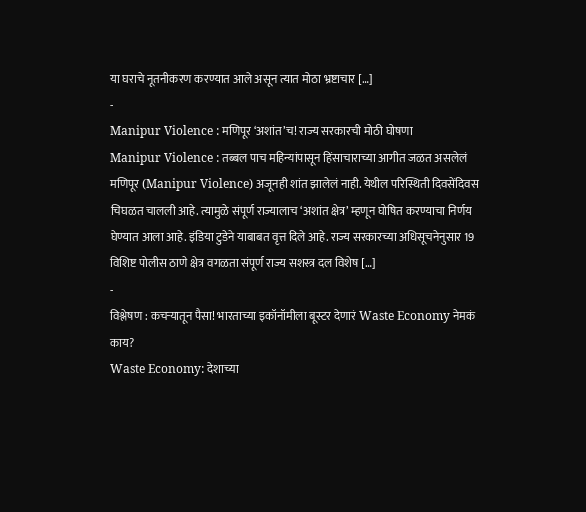या घराचे नूतनीकरण करण्यात आले असून त्यात मोठा भ्रष्टाचार […]
-
Manipur Violence : मणिपूर ‘अशांत’च! राज्य सरकारची मोठी घोषणा
Manipur Violence : तब्बल पाच महिन्यांपासून हिंसाचाराच्या आगीत जळत असलेलं मणिपूर (Manipur Violence) अजूनही शांत झालेलं नाही. येथील परिस्थिती दिवसेंदिवस चिघळत चालली आहे. त्यामुळे संपूर्ण राज्यालाच ‘अशांत क्षेत्र’ म्हणून घोषित करण्याचा निर्णय घेण्यात आला आहे. इंडिया टुडेने याबाबत वृत्त दिले आहे. राज्य सरकारच्या अधिसूचनेनुसार 19 विशिष्ट पोलीस ठाणे क्षेत्र वगळता संपूर्ण राज्य सशस्त्र दल विशेष […]
-
विश्लेषण : कचऱ्यातून पैसा! भारताच्या इकॉनॉमीला बूस्टर देणारं Waste Economy नेमकं काय?
Waste Economy: देशाच्या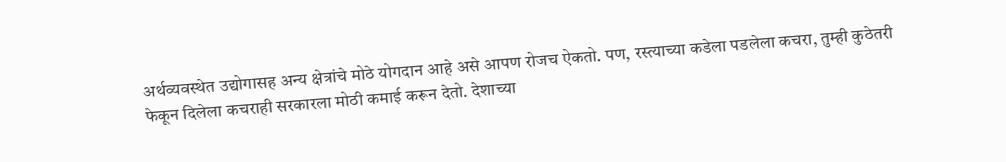अर्थव्यवस्थेत उद्योगासह अन्य क्षेत्रांचे मोठे योगदान आहे असे आपण रोजच ऐकतो. पण, रस्त्याच्या कडेला पडलेला कचरा, तुम्ही कुठेतरी फेकून दिलेला कचराही सरकारला मोठी कमाई करून देतो. देशाच्या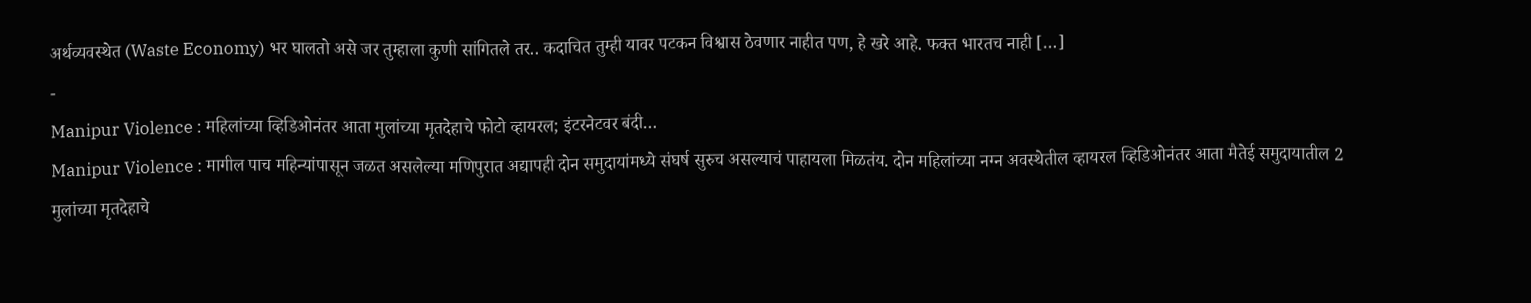अर्थव्यवस्थेत (Waste Economy) भर घालतो असे जर तुम्हाला कुणी सांगितले तर.. कदाचित तुम्ही यावर पटकन विश्वास ठेवणार नाहीत पण, हे खरे आहे. फक्त भारतच नाही […]
-
Manipur Violence : महिलांच्या व्हिडिओनंतर आता मुलांच्या मृतदेहाचे फोटो व्हायरल; इंटरनेटवर बंदी…
Manipur Violence : मागील पाच महिन्यांपासून जळत असलेल्या मणिपुरात अद्यापही दोन समुदायांमध्ये संघर्ष सुरुच असल्याचं पाहायला मिळतंय. दोन महिलांच्या नग्न अवस्थेतील व्हायरल व्हिडिओनंतर आता मैतेई समुदायातील 2 मुलांच्या मृतदेहाचे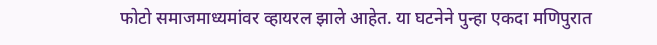फोटो समाजमाध्यमांवर व्हायरल झाले आहेत. या घटनेने पुन्हा एकदा मणिपुरात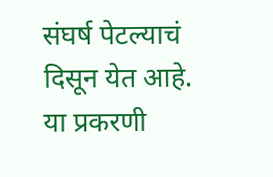संघर्ष पेटल्याचं दिसून येत आहे. या प्रकरणी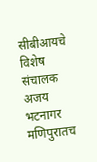सीबीआयचे विशेष संचालक अजय भटनागर मणिपुरातच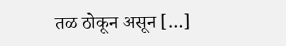तळ ठोकून असून […]